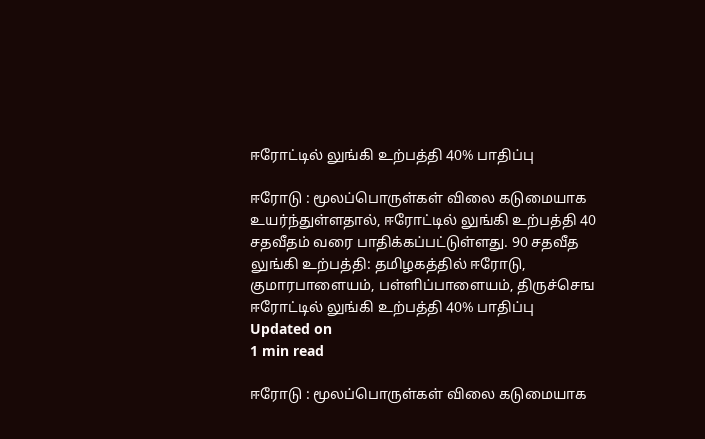ஈரோட்டில் லுங்கி உற்பத்தி 40% பாதிப்பு

ஈரோடு : மூலப்பொருள்கள் விலை கடுமையாக உயர்ந்துள்ளதால், ஈரோட்டில் லுங்கி உற்பத்தி 40 சதவீதம் வரை பாதிக்கப்பட்டுள்ளது. 90 சதவீத லுங்கி உற்பத்தி: தமிழகத்தில் ஈரோடு, குமாரபாளையம், பள்ளிப்பாளையம், திருச்செங
ஈரோட்டில் லுங்கி உற்பத்தி 40% பாதிப்பு
Updated on
1 min read

ஈரோடு : மூலப்பொருள்கள் விலை கடுமையாக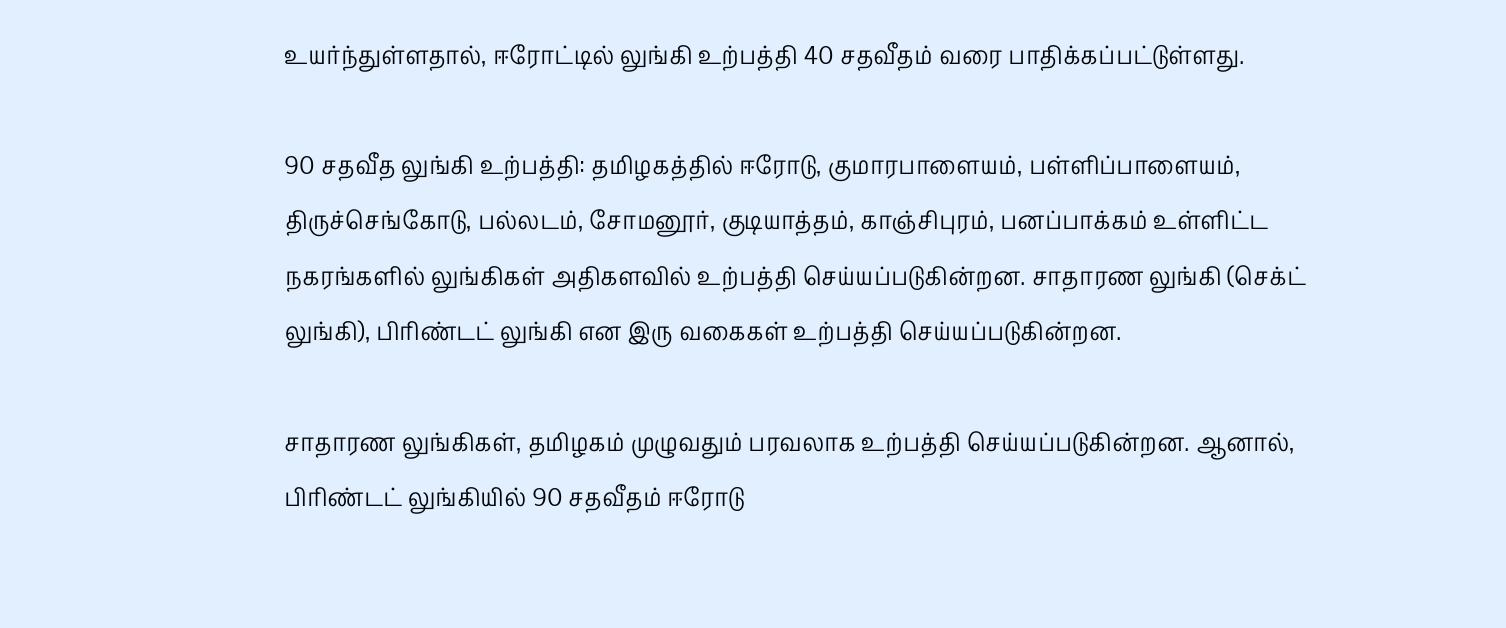உயர்ந்துள்ளதால், ஈரோட்டில் லுங்கி உற்பத்தி 40 சதவீதம் வரை பாதிக்கப்பட்டுள்ளது.

90 சதவீத லுங்கி உற்பத்தி: தமிழகத்தில் ஈரோடு, குமாரபாளையம், பள்ளிப்பாளையம், திருச்செங்கோடு, பல்லடம், சோமனூர், குடியாத்தம், காஞ்சிபுரம், பனப்பாக்கம் உள்ளிட்ட நகரங்களில் லுங்கிகள் அதிகளவில் உற்பத்தி செய்யப்படுகின்றன. சாதாரண லுங்கி (செக்ட் லுங்கி), பிரிண்டட் லுங்கி என இரு வகைகள் உற்பத்தி செய்யப்படுகின்றன.

சாதாரண லுங்கிகள், தமிழகம் முழுவதும் பரவலாக உற்பத்தி செய்யப்படுகின்றன. ஆனால், பிரிண்டட் லுங்கியில் 90 சதவீதம் ஈரோடு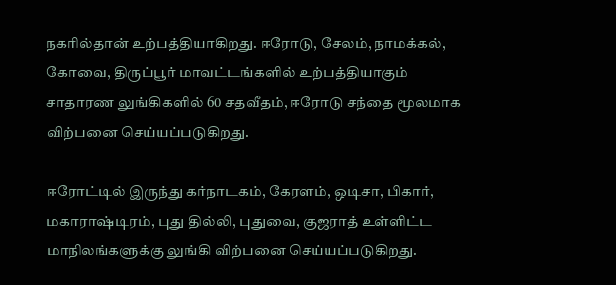நகரில்தான் உற்பத்தியாகிறது. ஈரோடு, சேலம், நாமக்கல், கோவை, திருப்பூர் மாவட்டங்களில் உற்பத்தியாகும் சாதாரண லுங்கிகளில் 60 சதவீதம், ஈரோடு சந்தை மூலமாக விற்பனை செய்யப்படுகிறது.

ஈரோட்டில் இருந்து கர்நாடகம், கேரளம், ஒடிசா, பிகார், மகாராஷ்டிரம், புது தில்லி, புதுவை, குஜராத் உள்ளிட்ட மாநிலங்களுக்கு லுங்கி விற்பனை செய்யப்படுகிறது.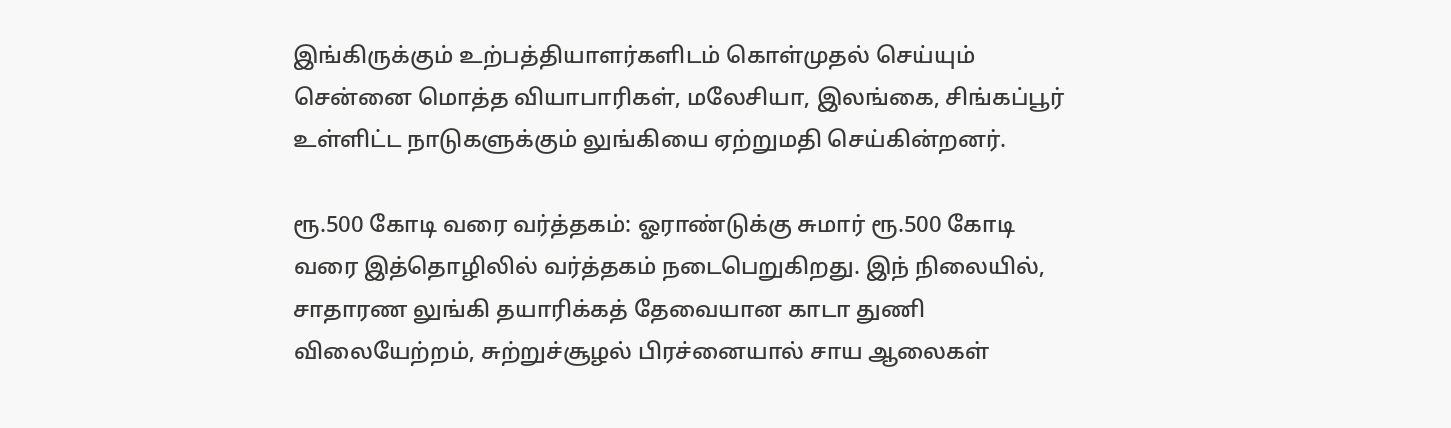இங்கிருக்கும் உற்பத்தியாளர்களிடம் கொள்முதல் செய்யும் சென்னை மொத்த வியாபாரிகள், மலேசியா, இலங்கை, சிங்கப்பூர் உள்ளிட்ட நாடுகளுக்கும் லுங்கியை ஏற்றுமதி செய்கின்றனர்.

ரூ.500 கோடி வரை வர்த்தகம்: ஓராண்டுக்கு சுமார் ரூ.500 கோடி வரை இத்தொழிலில் வர்த்தகம் நடைபெறுகிறது. இந் நிலையில், சாதாரண லுங்கி தயாரிக்கத் தேவையான காடா துணி விலையேற்றம், சுற்றுச்சூழல் பிரச்னையால் சாய ஆலைகள்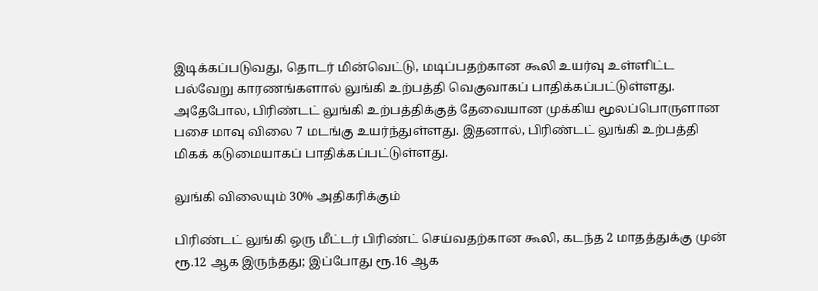இடிக்கப்படுவது, தொடர் மின்வெட்டு, மடிப்பதற்கான கூலி உயர்வு உள்ளிட்ட பல்வேறு காரணங்களால் லுங்கி உற்பத்தி வெகுவாகப் பாதிக்கப்பட்டுள்ளது. அதேபோல, பிரிண்டட் லுங்கி உற்பத்திக்குத் தேவையான முக்கிய மூலப்பொருளான பசை மாவு விலை 7 மடங்கு உயர்ந்துள்ளது. இதனால், பிரிண்டட் லுங்கி உற்பத்தி மிகக் கடுமையாகப் பாதிக்கப்பட்டுள்ளது.

லுங்கி விலையும் 30% அதிகரிக்கும்

பிரிண்டட் லுங்கி ஒரு மீட்டர் பிரிண்ட் செய்வதற்கான கூலி, கடந்த 2 மாதத்துக்கு முன் ரூ.12 ஆக இருந்தது; இப்போது ரூ.16 ஆக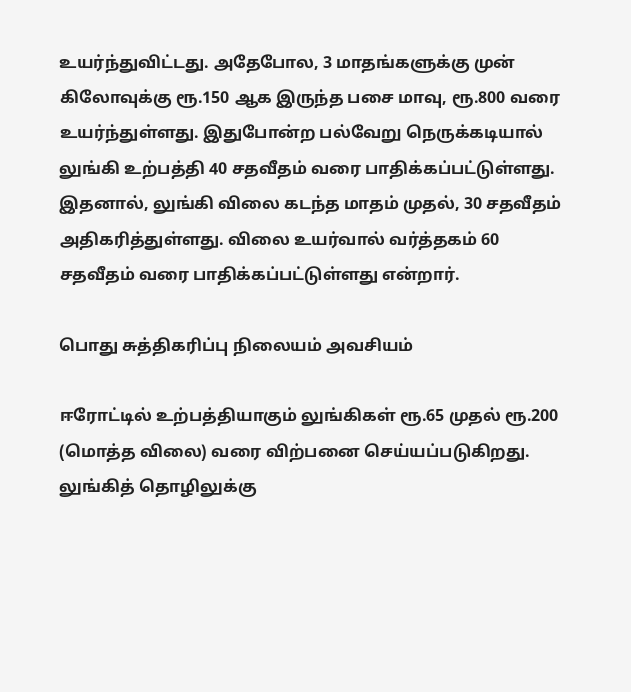உயர்ந்துவிட்டது. அதேபோல, 3 மாதங்களுக்கு முன் கிலோவுக்கு ரூ.150 ஆக இருந்த பசை மாவு, ரூ.800 வரை உயர்ந்துள்ளது. இதுபோன்ற பல்வேறு நெருக்கடியால் லுங்கி உற்பத்தி 40 சதவீதம் வரை பாதிக்கப்பட்டுள்ளது. இதனால், லுங்கி விலை கடந்த மாதம் முதல், 30 சதவீதம் அதிகரித்துள்ளது. விலை உயர்வால் வர்த்தகம் 60 சதவீதம் வரை பாதிக்கப்பட்டுள்ளது என்றார்.

பொது சுத்திகரிப்பு நிலையம் அவசியம்

ஈரோட்டில் உற்பத்தியாகும் லுங்கிகள் ரூ.65 முதல் ரூ.200 (மொத்த விலை) வரை விற்பனை செய்யப்படுகிறது. லுங்கித் தொழிலுக்கு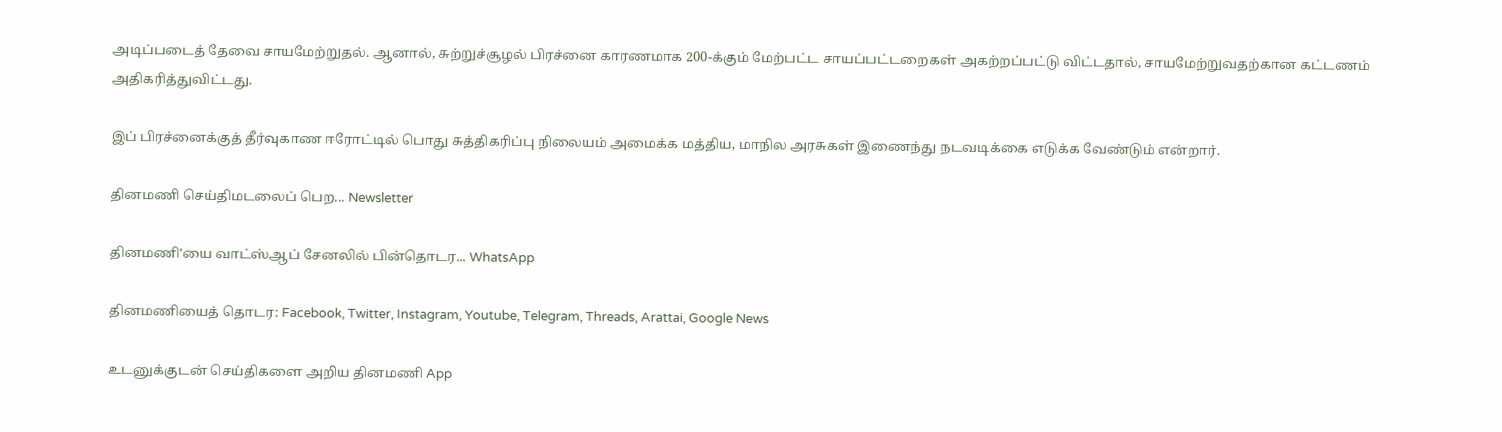அடிப்படைத் தேவை சாயமேற்றுதல். ஆனால், சுற்றுச்சூழல் பிரச்னை காரணமாக 200-க்கும் மேற்பட்ட சாயப்பட்டறைகள் அகற்றப்பட்டு விட்டதால், சாயமேற்றுவதற்கான கட்டணம் அதிகரித்துவிட்டது.

இப் பிரச்னைக்குத் தீர்வுகாண ஈரோட்டில் பொது சுத்திகரிப்பு நிலையம் அமைக்க மத்திய, மாநில அரசுகள் இணைந்து நடவடிக்கை எடுக்க வேண்டும் என்றார்.

தினமணி செய்திமடலைப் பெற... Newsletter

தினமணி'யை வாட்ஸ்ஆப் சேனலில் பின்தொடர... WhatsApp

தினமணியைத் தொடர: Facebook, Twitter, Instagram, Youtube, Telegram, Threads, Arattai, Google News

உடனுக்குடன் செய்திகளை அறிய தினமணி App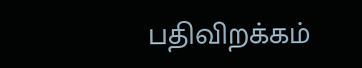பதிவிறக்கம்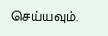செய்யவும்.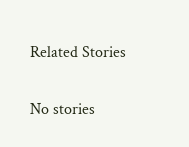Related Stories

No stories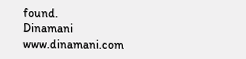found.
Dinamani
www.dinamani.com